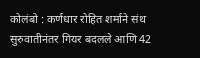कोलंबो : कर्णधार रोहित शर्माने संथ सुरुवातीनंतर गियर बदलले आणि 42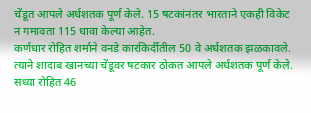चेंडूत आपले अर्धशतक पूर्ण केले. 15 षटकांनंतर भारताने एकही विकेट न गमावता 115 धावा केल्या आहेत.
कर्णधार रोहित शर्माने वनडे कारकिर्दीतील 50 वे अर्धशतक झळकावले. त्याने शादाब खानच्या चेंडूवर षटकार ठोकत आपले अर्धशतक पूर्ण केले.
सध्या रोहित 46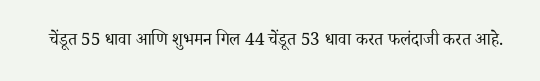चेंडूत 55 धावा आणि शुभमन गिल 44 चेंडूत 53 धावा करत फलंदाजी करत आहे.